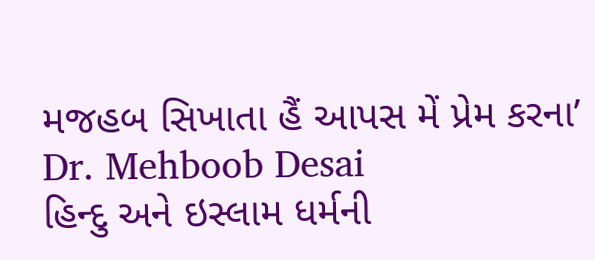મજહબ સિખાતા હૈં આપસ મેં પ્રેમ કરના’
Dr. Mehboob Desai
હિન્દુ અને ઇસ્લામ ધર્મની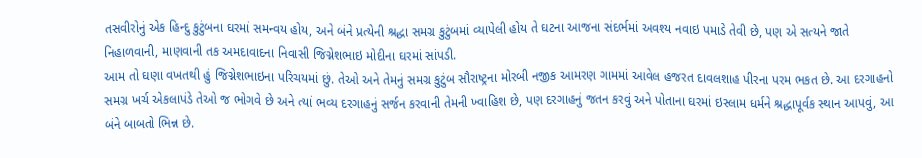તસવીરોનું એક હિન્દુ કુટુંબના ઘરમાં સમન્વય હોય, અને બંને પ્રત્યેની શ્રદ્ધા સમગ્ર કુટુંબમાં વ્યાપેલી હોય તે ઘટના આજના સંદર્ભમાં અવશ્ય નવાઇ પમાડે તેવી છે, પણ એ સત્યને જાતે નિહાળવાની, માણવાની તક અમદાવાદના નિવાસી જિગ્નેશભાઇ મોદીના ઘરમાં સાંપડી.
આમ તો ઘણા વખતથી હું જિગ્નેશભાઇના પરિચયમાં છું. તેઓ અને તેમનું સમગ્ર કુટુંબ સૌરાષ્ટ્રના મોરબી નજીક આમરણ ગામમાં આવેલ હજરત દાવલશાહ પીરના પરમ ભકત છે. આ દરગાહનો સમગ્ર ખર્ચ એકલાપંડે તેઓ જ ભોગવે છે અને ત્યાં ભવ્ય દરગાહનું સર્જન કરવાની તેમની ખ્વાહિશ છે, પણ દરગાહનું જતન કરવું અને પોતાના ઘરમાં ઇસ્લામ ધર્મને શ્રદ્ધાપૂર્વક સ્થાન આપવું, આ બંને બાબતો ભિન્ન છે.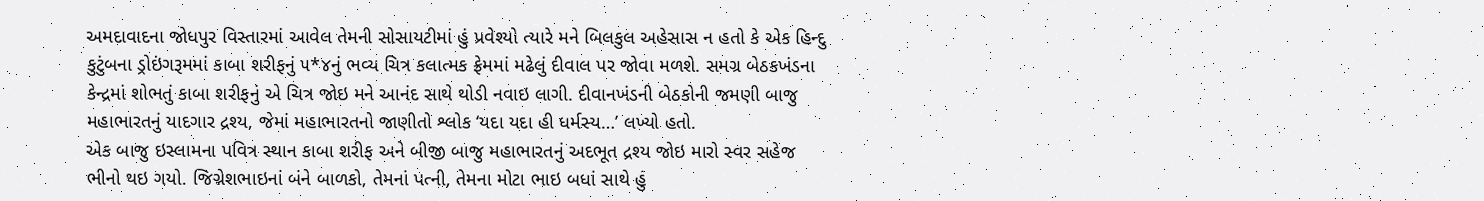અમદાવાદના જોધપુર વિસ્તારમાં આવેલ તેમની સોસાયટીમાં હું પ્રવેશ્યો ત્યારે મને બિલકુલ અહેસાસ ન હતો કે એક હિન્દુ કુટુંબના ડ્રોઇંગરૂમમાં કાબા શરીફનું ૫*૪નું ભવ્ય ચિત્ર કલાત્મક ફ્રેમમાં મઢેલું દીવાલ પર જોવા મળશે. સમગ્ર બેઠકખંડના કેન્દ્રમાં શોભતું કાબા શરીફનું એ ચિત્ર જોઇ મને આનંદ સાથે થોડી નવાઇ લાગી. દીવાનખંડની બેઠકોની જમણી બાજુ મહાભારતનું યાદગાર દ્રશ્ય, જેમાં મહાભારતનો જાણીતો શ્લોક ‘યદા યદા હી ધર્મસ્ય…’ લખ્યો હતો.
એક બાજુ ઇસ્લામના પવિત્ર સ્થાન કાબા શરીફ અને બીજી બાજુ મહાભારતનું અદભૂત દ્રશ્ય જોઇ મારો સ્વર સહેજ ભીનો થઇ ગયો. જિગ્નેશભાઇનાં બંને બાળકો, તેમનાં પત્ની, તેમના મોટા ભાઇ બધાં સાથે હું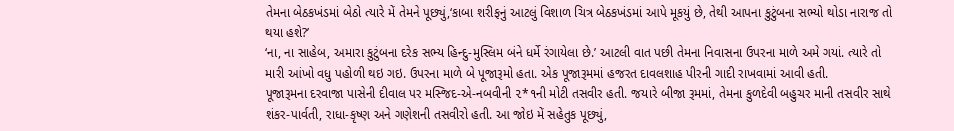તેમના બેઠકખંડમાં બેઠો ત્યારે મેં તેમને પૂછ્યું,‘કાબા શરીફનું આટલું વિશાળ ચિત્ર બેઠકખંડમાં આપે મૂકયું છે, તેથી આપના કુટુંબના સભ્યો થોડા નારાજ તો થયા હશે?’
‘ના, ના સાહેબ, અમારા કુટુંબના દરેક સભ્ય હિન્દુ-મુસ્લિમ બંને ધર્મે રંગાયેલા છે.’ આટલી વાત પછી તેમના નિવાસના ઉપરના માળે અમે ગયાં. ત્યારે તો મારી આંખો વધુ પહોળી થઇ ગઇ. ઉપરના માળે બે પૂજારૂમો હતા. એક પૂજારૂમમાં હજરત દાવલશાહ પીરની ગાદી રાખવામાં આવી હતી.
પૂજારૂમના દરવાજા પાસેની દીવાલ પર મસ્જિદ-એ-નબવીની ૨*૧ની મોટી તસવીર હતી. જયારે બીજા રૂમમાં, તેમના કુળદેવી બહુચર માની તસવીર સાથે શંકર-પાર્વતી, રાધા-કૃષ્ણ અને ગણેશની તસવીરો હતી. આ જોઇ મેં સહેતુક પૂછ્યું,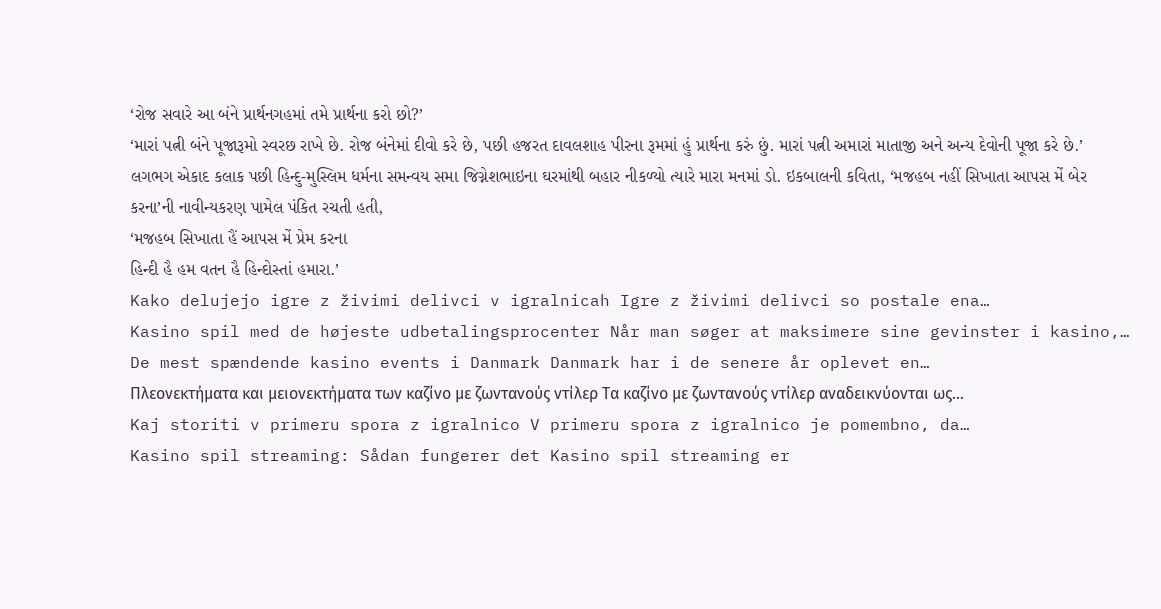‘રોજ સવારે આ બંને પ્રાર્થનગહમાં તમે પ્રાર્થના કરો છો?’
‘મારાં પત્ની બંને પૂજારૂમો સ્વરછ રાખે છે. રોજ બંનેમાં દીવો કરે છે, પછી હજરત દાવલશાહ પીરના રૂમમાં હું પ્રાર્થના કરું છું. મારાં પત્ની અમારાં માતાજી અને અન્ય દેવોની પૂજા કરે છે.’
લગભગ એકાદ કલાક પછી હિન્દુ-મુસ્લિમ ધર્મના સમન્વય સમા જિગ્નેશભાઇના ઘરમાંથી બહાર નીકળ્યો ત્યારે મારા મનમાં ડો. ઇકબાલની કવિતા, ‘મજહબ નહીં સિખાતા આપસ મેં બેર કરના’ની નાવીન્યકરણ પામેલ પંકિત રચતી હતી,
‘મજહબ સિખાતા હૈં આપસ મેં પ્રેમ કરના
હિન્દી હૈ હમ વતન હૈ હિન્દોસ્તાં હમારા.’
Kako delujejo igre z živimi delivci v igralnicah Igre z živimi delivci so postale ena…
Kasino spil med de højeste udbetalingsprocenter Når man søger at maksimere sine gevinster i kasino,…
De mest spændende kasino events i Danmark Danmark har i de senere år oplevet en…
Πλεονεκτήματα και μειονεκτήματα των καζίνο με ζωντανούς ντίλερ Τα καζίνο με ζωντανούς ντίλερ αναδεικνύονται ως…
Kaj storiti v primeru spora z igralnico V primeru spora z igralnico je pomembno, da…
Kasino spil streaming: Sådan fungerer det Kasino spil streaming er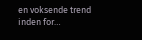en voksende trend inden for…